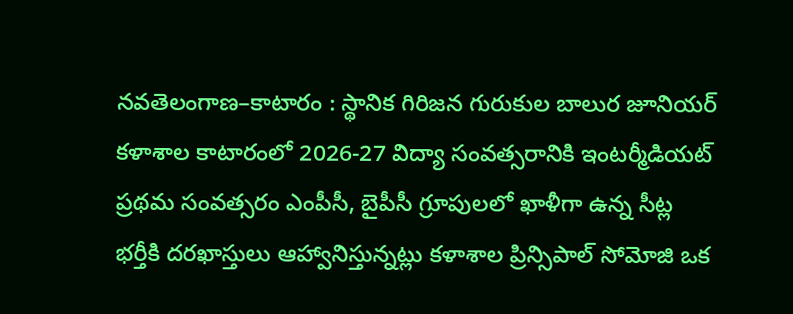నవతెలంగాణ–కాటారం : స్థానిక గిరిజన గురుకుల బాలుర జూనియర్ కళాశాల కాటారంలో 2026-27 విద్యా సంవత్సరానికి ఇంటర్మీడియట్ ప్రథమ సంవత్సరం ఎంపీసీ, బైపీసీ గ్రూపులలో ఖాళీగా ఉన్న సీట్ల భర్తీకి దరఖాస్తులు ఆహ్వానిస్తున్నట్లు కళాశాల ప్రిన్సిపాల్ సోమోజి ఒక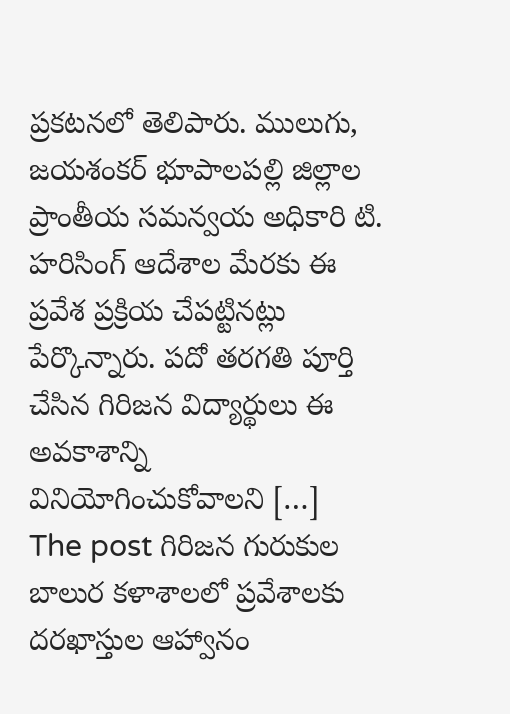ప్రకటనలో తెలిపారు. ములుగు, జయశంకర్ భూపాలపల్లి జిల్లాల ప్రాంతీయ సమన్వయ అధికారి టి. హరిసింగ్ ఆదేశాల మేరకు ఈ ప్రవేశ ప్రక్రియ చేపట్టినట్లు పేర్కొన్నారు. పదో తరగతి పూర్తి చేసిన గిరిజన విద్యార్థులు ఈ అవకాశాన్ని వినియోగించుకోవాలని […]
The post గిరిజన గురుకుల బాలుర కళాశాలలో ప్రవేశాలకు దరఖాస్తుల ఆహ్వానం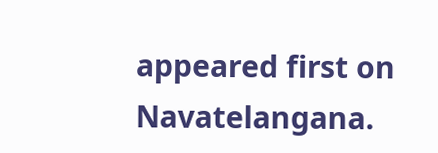appeared first on Navatelangana.